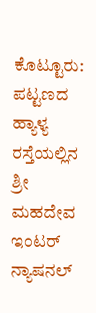ಕೊಟ್ಟೂರು: ಪಟ್ಟಣದ ಹ್ಯಾಳ್ಯ ರಸ್ತೆಯಲ್ಲಿನ ಶ್ರೀ ಮಹದೇವ ಇಂಟರ್ ನ್ಯಾಷನಲ್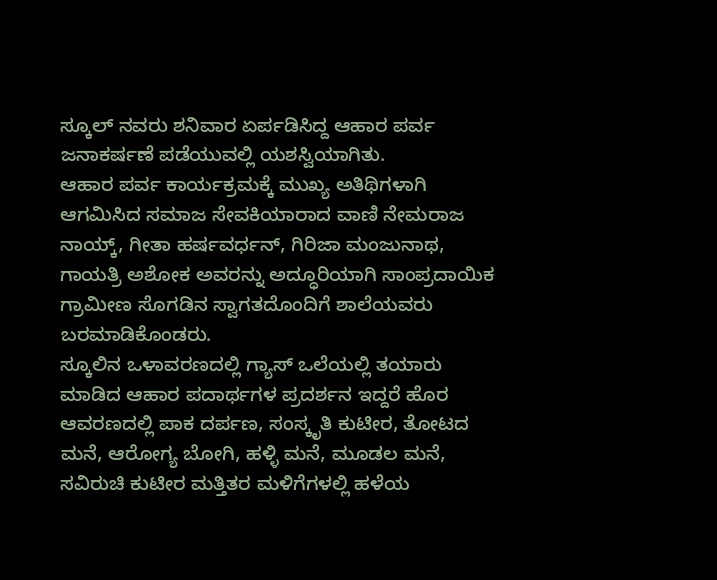ಸ್ಕೂಲ್ ನವರು ಶನಿವಾರ ಏರ್ಪಡಿಸಿದ್ದ ಆಹಾರ ಪರ್ವ ಜನಾಕರ್ಷಣೆ ಪಡೆಯುವಲ್ಲಿ ಯಶಸ್ವಿಯಾಗಿತು.
ಆಹಾರ ಪರ್ವ ಕಾರ್ಯಕ್ರಮಕ್ಕೆ ಮುಖ್ಯ ಅತಿಥಿಗಳಾಗಿ ಆಗಮಿಸಿದ ಸಮಾಜ ಸೇವಕಿಯಾರಾದ ವಾಣಿ ನೇಮರಾಜ ನಾಯ್ಕ್, ಗೀತಾ ಹರ್ಷವರ್ಧನ್, ಗಿರಿಜಾ ಮಂಜುನಾಥ, ಗಾಯತ್ರಿ ಅಶೋಕ ಅವರನ್ನು ಅದ್ಧೂರಿಯಾಗಿ ಸಾಂಪ್ರದಾಯಿಕ ಗ್ರಾಮೀಣ ಸೊಗಡಿನ ಸ್ವಾಗತದೊಂದಿಗೆ ಶಾಲೆಯವರು ಬರಮಾಡಿಕೊಂಡರು.
ಸ್ಕೂಲಿನ ಒಳಾವರಣದಲ್ಲಿ ಗ್ಯಾಸ್ ಒಲೆಯಲ್ಲಿ ತಯಾರು ಮಾಡಿದ ಆಹಾರ ಪದಾರ್ಥಗಳ ಪ್ರದರ್ಶನ ಇದ್ದರೆ ಹೊರ ಆವರಣದಲ್ಲಿ ಪಾಕ ದರ್ಪಣ, ಸಂಸ್ಕೃತಿ ಕುಟೀರ, ತೋಟದ ಮನೆ, ಆರೋಗ್ಯ ಬೋಗಿ, ಹಳ್ಳಿ ಮನೆ, ಮೂಡಲ ಮನೆ, ಸವಿರುಚಿ ಕುಟೀರ ಮತ್ತಿತರ ಮಳಿಗೆಗಳಲ್ಲಿ ಹಳೆಯ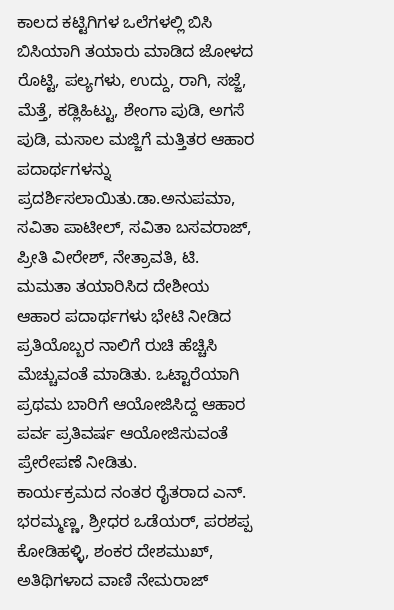ಕಾಲದ ಕಟ್ಟಿಗಿಗಳ ಒಲೆಗಳಲ್ಲಿ ಬಿಸಿ ಬಿಸಿಯಾಗಿ ತಯಾರು ಮಾಡಿದ ಜೋಳದ ರೊಟ್ಟಿ, ಪಲ್ಯಗಳು, ಉದ್ದು, ರಾಗಿ, ಸಜ್ಜೆ, ಮೆತ್ತೆ, ಕಡ್ಲಿಹಿಟ್ಟು, ಶೇಂಗಾ ಪುಡಿ, ಅಗಸೆ ಪುಡಿ, ಮಸಾಲ ಮಜ್ಜಿಗೆ ಮತ್ತಿತರ ಆಹಾರ ಪದಾರ್ಥಗಳನ್ನು ಪ್ರದರ್ಶಿಸಲಾಯಿತು.ಡಾ.ಅನುಪಮಾ, ಸವಿತಾ ಪಾಟೀಲ್, ಸವಿತಾ ಬಸವರಾಜ್, ಪ್ರೀತಿ ವೀರೇಶ್, ನೇತ್ರಾವತಿ, ಟಿ. ಮಮತಾ ತಯಾರಿಸಿದ ದೇಶೀಯ ಆಹಾರ ಪದಾರ್ಥಗಳು ಭೇಟಿ ನೀಡಿದ ಪ್ರತಿಯೊಬ್ಬರ ನಾಲಿಗೆ ರುಚಿ ಹೆಚ್ಚಿಸಿ ಮೆಚ್ಚುವಂತೆ ಮಾಡಿತು. ಒಟ್ಟಾರೆಯಾಗಿ ಪ್ರಥಮ ಬಾರಿಗೆ ಆಯೋಜಿಸಿದ್ದ ಆಹಾರ ಪರ್ವ ಪ್ರತಿವರ್ಷ ಆಯೋಜಿಸುವಂತೆ ಪ್ರೇರೇಪಣೆ ನೀಡಿತು.
ಕಾರ್ಯಕ್ರಮದ ನಂತರ ರೈತರಾದ ಎನ್. ಭರಮ್ಮಣ್ಣ, ಶ್ರೀಧರ ಒಡೆಯರ್, ಪರಶಪ್ಪ ಕೋಡಿಹಳ್ಳಿ, ಶಂಕರ ದೇಶಮುಖ್, ಅತಿಥಿಗಳಾದ ವಾಣಿ ನೇಮರಾಜ್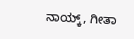ನಾಯ್ಕ್, ಗೀತಾ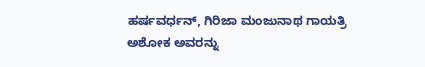ಹರ್ಷವರ್ಧನ್, ಗಿರಿಜಾ ಮಂಜುನಾಥ ಗಾಯತ್ರಿ ಅಶೋಕ ಅವರನ್ನು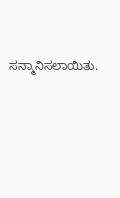ಸನ್ಮಾನಿಸಲಾಯಿತು.